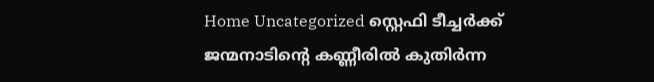Home Uncategorized സ്റ്റെഫി ടീച്ചർക്ക് ജന്മനാടിൻ്റെ കണ്ണീരിൽ കുതിർന്ന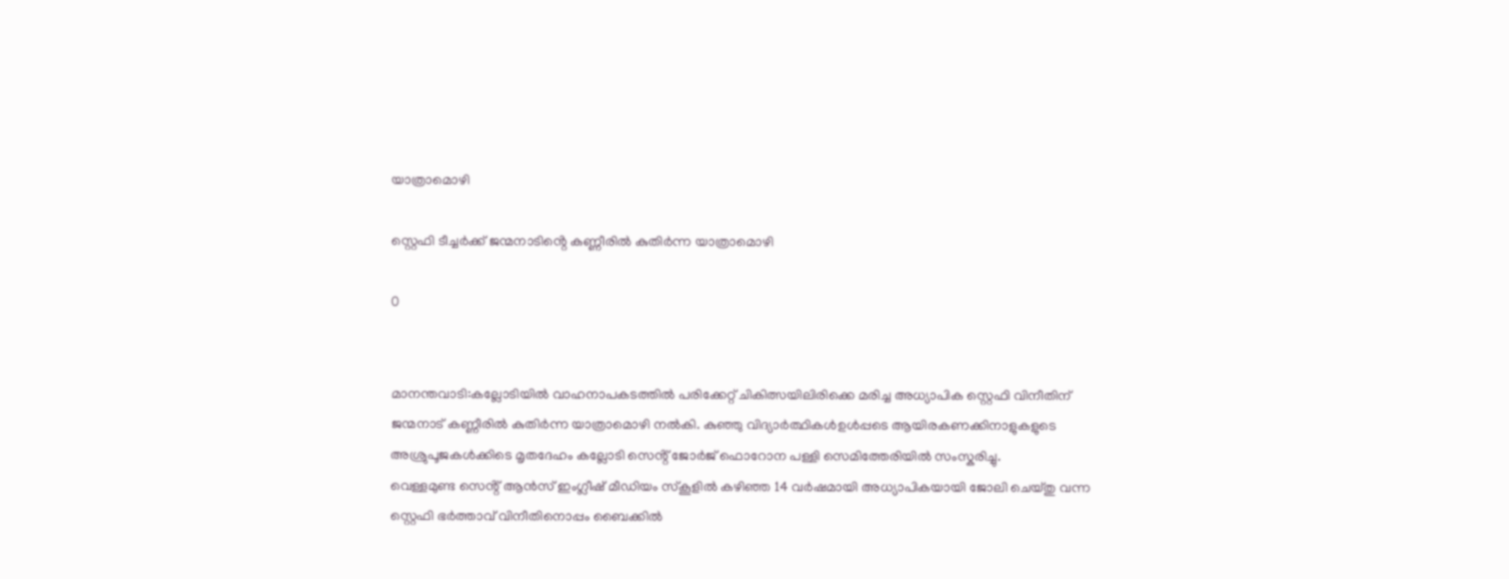യാത്രാമൊഴി

സ്റ്റെഫി ടീച്ചർക്ക് ജന്മനാടിൻ്റെ കണ്ണീരിൽ കുതിർന്ന യാത്രാമൊഴി

0


മാനന്തവാടി:കല്ലോടിയിൽ വാഹനാപകടത്തിൽ പരിക്കേറ്റ് ചികിത്സയിലിരിക്കെ മരിച്ച അധ്യാപിക സ്റ്റെഫി വിനീതിന് ജന്മനാട് കണ്ണീരിൽ കുതിർന്ന യാത്രാമൊഴി നൽകി. കുഞ്ഞു വിദ്യാർത്ഥികൾഉൾപ്പടെ ആയിരകണക്കിനാളുകളുടെ അശ്രുപൂജകൾക്കിടെ മൃതദേഹം കല്ലോടി സെൻ്റ് ജോർജ് ഫൊറോന പള്ളി സെമിത്തേരിയിൽ സംസ്കരിച്ചു.
വെള്ളമുണ്ട സെൻ്റ് ആൻസ് ഇംഗ്ലീഷ് മീഡിയം സ്കൂളിൽ കഴിഞ്ഞ 14 വർഷമായി അധ്യാപികയായി ജോലി ചെയ്തു വന്ന സ്റ്റെഫി ഭർത്താവ് വിനീതിനൊപ്പം ബൈക്കിൽ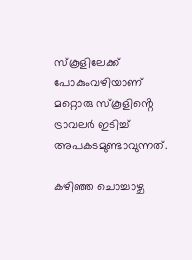സ്കൂളിലേക്ക് പോകുംവഴിയാണ് മറ്റൊരു സ്കൂളിൻ്റെ ട്രാവലർ ഇടിച്ച് അപകടമുണ്ടാവുന്നത്.

കഴിഞ്ഞ ചൊച്ചാഴ്ച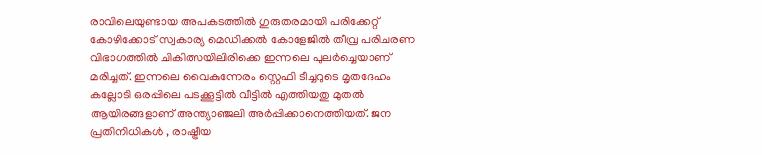രാവിലെയുണ്ടായ അപകടത്തിൽ ഗുരുതരമായി പരിക്കേറ്റ് കോഴിക്കോട് സ്വകാര്യ മെഡിക്കൽ കോളേജിൽ തീവ്ര പരിചരണ വിഭാഗത്തിൽ ചികിത്സയിലിരിക്കെ ഇന്നലെ പുലർച്ചെയാണ് മരിച്ചത്. ഇന്നലെ വൈകുന്നേരം സ്റ്റെഫി ടീച്ചറുടെ മൃതദേഹം കല്ലോടി ഒരപ്പിലെ പടക്കൂട്ടിൽ വീട്ടിൽ എത്തിയതു മുതൽ ആയിരങ്ങളാണ് അന്ത്യാഞ്ജലി അർപ്പിക്കാനെത്തിയത്. ജന പ്രതിനിധികൾ , രാഷ്ട്രീയ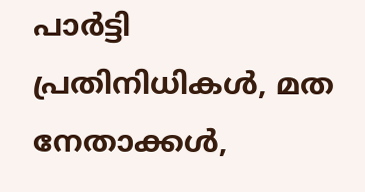പാർട്ടി പ്രതിനിധികൾ, മത നേതാക്കൾ,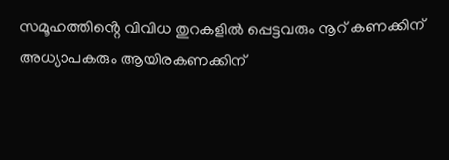സമൂഹത്തിൻ്റെ വിവിധ തുറകളിൽ പ്പെട്ടവരും നൂറ് കണക്കിന് അധ്യാപകരും ആയിരകണക്കിന്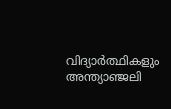വിദ്യാർത്ഥികളും അന്ത്യാഞ്ജലി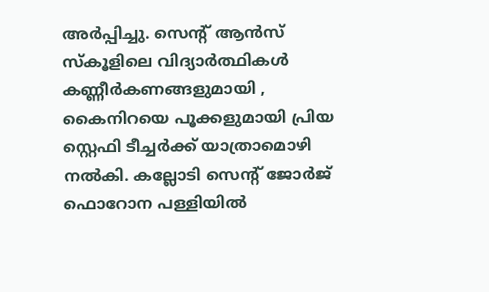അർപ്പിച്ചു. സെൻ്റ് ആൻസ് സ്കൂളിലെ വിദ്യാർത്ഥികൾ കണ്ണീർകണങ്ങളുമായി , കൈനിറയെ പൂക്കളുമായി പ്രിയ സ്റ്റെഫി ടീച്ചർക്ക് യാത്രാമൊഴി നൽകി. കല്ലോടി സെൻ്റ് ജോർജ് ഫൊറോന പള്ളിയിൽ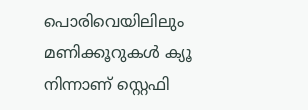പൊരിവെയിലിലും മണിക്കൂറുകൾ ക്യൂ നിന്നാണ് സ്റ്റെഫി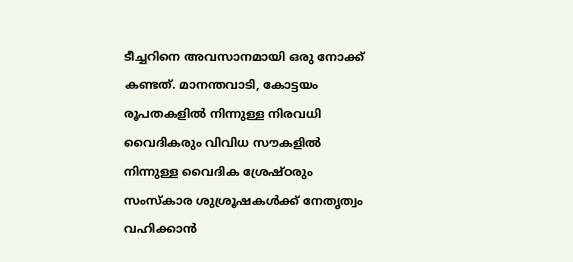ടീച്ചറിനെ അവസാനമായി ഒരു നോക്ക് കണ്ടത്. മാനന്തവാടി, കോട്ടയം രൂപതകളിൽ നിന്നുള്ള നിരവധി വൈദികരും വിവിധ സൗകളിൽ നിന്നുള്ള വൈദിക ശ്രേഷ്ഠരും സംസ്കാര ശുശ്രൂഷകൾക്ക് നേതൃത്വം വഹിക്കാൻ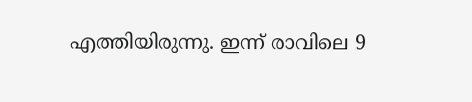എത്തിയിരുന്നു. ഇന്ന് രാവിലെ 9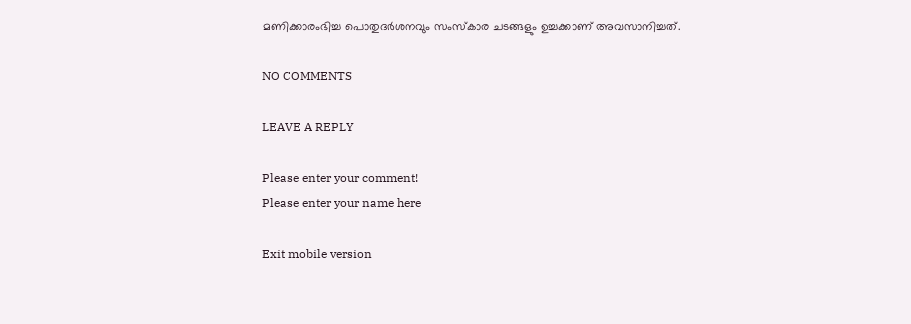മണിക്കാരംഭിച്ച പൊതുദർശനവും സംസ്കാര ചടങ്ങളും ഉച്ചക്കാണ് അവസാനിച്ചത്.

NO COMMENTS

LEAVE A REPLY

Please enter your comment!
Please enter your name here

Exit mobile version